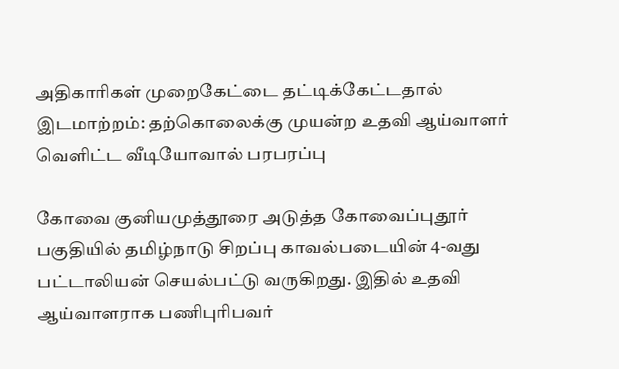அதிகாரிகள் முறைகேட்டை தட்டிக்கேட்டதால் இடமாற்றம்: தற்கொலைக்கு முயன்ற உதவி ஆய்வாளர் வெளிட்ட வீடியோவால் பரபரப்பு

கோவை குனியமுத்தூரை அடுத்த கோவைப்புதூர் பகுதியில் தமிழ்நாடு சிறப்பு காவல்படையின் 4-வது பட்டாலியன் செயல்பட்டு வருகிறது. இதில் உதவி ஆய்வாளராக பணிபுரிபவர்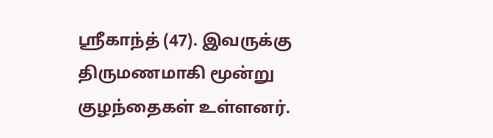ஸ்ரீகாந்த் (47). இவருக்கு திருமணமாகி மூன்று குழந்தைகள் உள்ளனர்.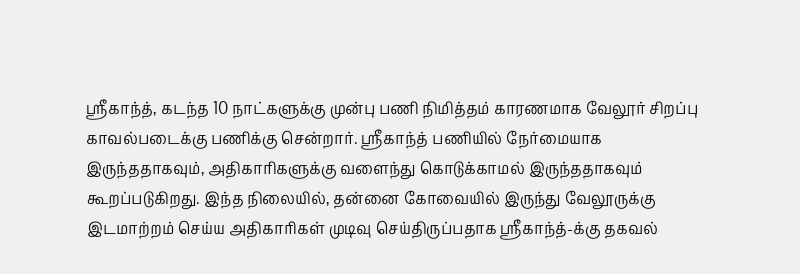ஸ்ரீகாந்த், கடந்த 10 நாட்களுக்கு முன்பு பணி நிமித்தம் காரணமாக வேலூர் சிறப்பு காவல்படைக்கு பணிக்கு சென்றார். ஸ்ரீகாந்த் பணியில் நேர்மையாக இருந்ததாகவும், அதிகாரிகளுக்கு வளைந்து கொடுக்காமல் இருந்ததாகவும் கூறப்படுகிறது. இந்த நிலையில், தன்னை கோவையில் இருந்து வேலூருக்கு இடமாற்றம் செய்ய அதிகாரிகள் முடிவு செய்திருப்பதாக ஸ்ரீகாந்த்-க்கு தகவல்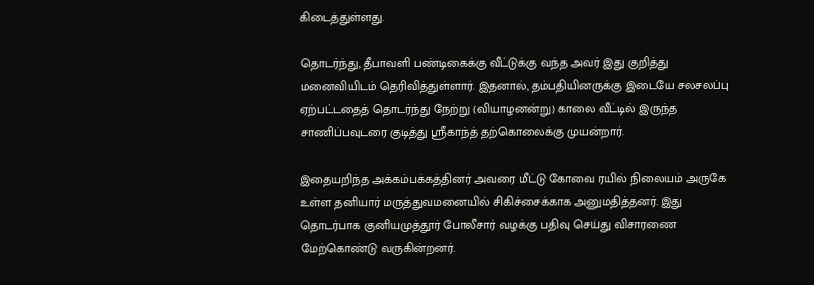கிடைத்துள்ளது.

தொடர்ந்து, தீபாவளி பண்டிகைக்கு வீட்டுக்கு வந்த அவர் இது குறித்து மனைவியிடம் தெரிவித்துள்ளார். இதனால், தம்பதியினருக்கு இடையே சலசலப்பு ஏற்பட்டதைத் தொடர்ந்து நேற்று (வியாழனன்று) காலை வீட்டில் இருந்த சாணிப்பவுடரை குடித்து ஸ்ரீகாந்த் தற்கொலைக்கு முயன்றார்.

இதையறிந்த அக்கம்பக்கத்தினர் அவரை மீட்டு கோவை ரயில் நிலையம் அருகே உள்ள தனியார் மருத்துவமனையில் சிகிச்சைக்காக அனுமதித்தனர். இது தொடர்பாக குனியமுத்தூர் போலீசார் வழக்கு பதிவு செய்து விசாரணை மேற்கொண்டு வருகின்றனர்.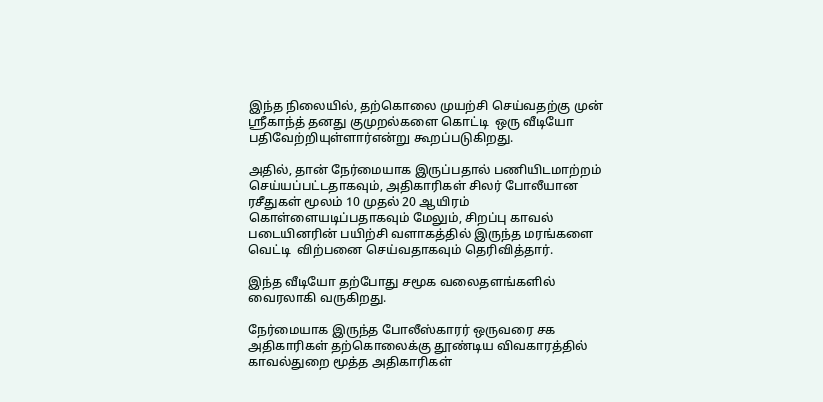இந்த நிலையில், தற்கொலை முயற்சி செய்வதற்கு முன் ஸ்ரீகாந்த் தனது குமுறல்களை கொட்டி  ஒரு வீடியோ பதிவேற்றியுள்ளார்என்று கூறப்படுகிறது.

அதில், தான் நேர்மையாக இருப்பதால் பணியிடமாற்றம் செய்யப்பட்டதாகவும், அதிகாரிகள் சிலர் போலீயான ரசீதுகள் மூலம் 10 முதல் 20 ஆயிரம் கொள்ளையடிப்பதாகவும் மேலும், சிறப்பு காவல் படையினரின் பயிற்சி வளாகத்தில் இருந்த மரங்களை வெட்டி  விற்பனை செய்வதாகவும் தெரிவித்தார்.

இந்த வீடியோ தற்போது சமூக வலைதளங்களில் வைரலாகி வருகிறது.

நேர்மையாக இருந்த போலீஸ்காரர் ஒருவரை சக அதிகாரிகள் தற்கொலைக்கு தூண்டிய விவகாரத்தில் காவல்துறை மூத்த அதிகாரிகள்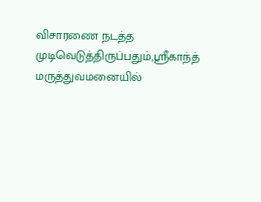விசாரணை நடத்த முடிவெடுத்திருப்பதும்,ஸ்ரீகாந்த் மருத்துவமனையில்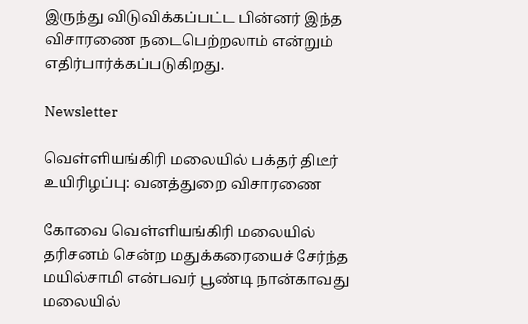இருந்து விடுவிக்கப்பட்ட பின்னர் இந்த விசாரணை நடைபெற்றலாம் என்றும் எதிர்பார்க்கப்படுகிறது.

Newsletter

வெள்ளியங்கிரி மலையில் பக்தர் திடீர் உயிரிழப்பு: வனத்துறை விசாரணை

கோவை வெள்ளியங்கிரி மலையில் தரிசனம் சென்ற மதுக்கரையைச் சேர்ந்த மயில்சாமி என்பவர் பூண்டி நான்காவது மலையில்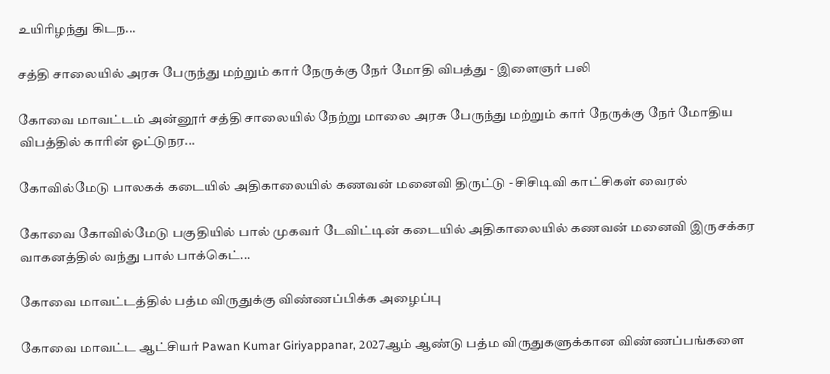உயிரிழந்து கிடந...

சத்தி சாலையில் அரசு பேருந்து மற்றும் கார் நேருக்கு நேர் மோதி விபத்து - இளைஞர் பலி

கோவை மாவட்டம் அன்னூர் சத்தி சாலையில் நேற்று மாலை அரசு பேருந்து மற்றும் கார் நேருக்கு நேர் மோதிய விபத்தில் காரின் ஓட்டுநர...

கோவில்மேடு பாலகக் கடையில் அதிகாலையில் கணவன் மனைவி திருட்டு - சிசிடிவி காட்சிகள் வைரல்

கோவை கோவில்மேடு பகுதியில் பால் முகவர் டேவிட்டின் கடையில் அதிகாலையில் கணவன் மனைவி இருசக்கர வாகனத்தில் வந்து பால் பாக்கெட்...

கோவை மாவட்டத்தில் பத்ம விருதுக்கு விண்ணப்பிக்க அழைப்பு

கோவை மாவட்ட ஆட்சியர் Pawan Kumar Giriyappanar, 2027ஆம் ஆண்டு பத்ம விருதுகளுக்கான விண்ணப்பங்களை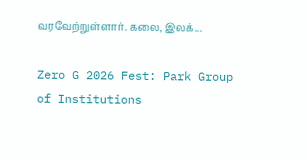வரவேற்றுள்ளார். கலை, இலக்...

Zero G 2026 Fest: Park Group of Institutions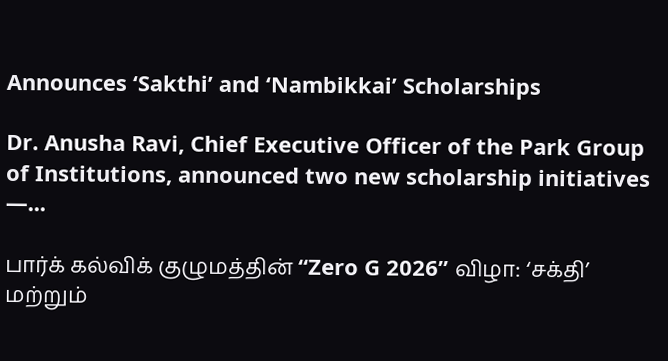Announces ‘Sakthi’ and ‘Nambikkai’ Scholarships

Dr. Anusha Ravi, Chief Executive Officer of the Park Group of Institutions, announced two new scholarship initiatives —...

பார்க் கல்விக் குழுமத்தின் “Zero G 2026” விழா: ‘சக்தி’ மற்றும்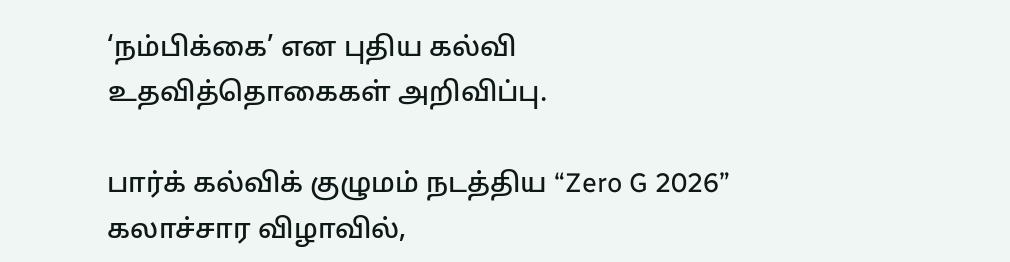‘நம்பிக்கை’ என புதிய கல்வி உதவித்தொகைகள் அறிவிப்பு.

பார்க் கல்விக் குழுமம் நடத்திய “Zero G 2026” கலாச்சார விழாவில்,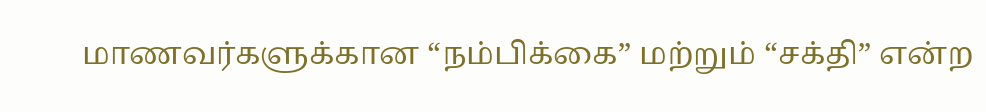மாணவர்களுக்கான “நம்பிக்கை” மற்றும் “சக்தி” என்ற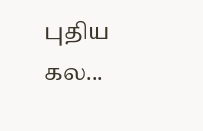புதிய கல...